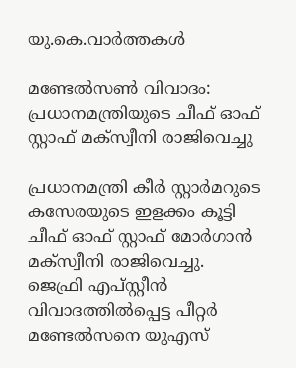യു.കെ.വാര്‍ത്തകള്‍

മണ്ടേല്‍സണ്‍ വിവാദം: പ്രധാനമന്ത്രിയുടെ ചീഫ് ഓഫ് സ്റ്റാഫ് മക്‌സ്വീനി രാജിവെച്ചു

പ്രധാനമന്ത്രി കീര്‍ സ്റ്റാര്‍മറുടെ കസേരയുടെ ഇളക്കം കൂട്ടി ചീഫ് ഓഫ് സ്റ്റാഫ് മോര്‍ഗാന്‍ മക്‌സ്വീനി രാജിവെച്ചു. ജെഫ്രി എപ്സ്റ്റീന്‍ വിവാദത്തില്‍പ്പെട്ട പീറ്റര്‍ മണ്ടേല്‍സനെ യുഎസ്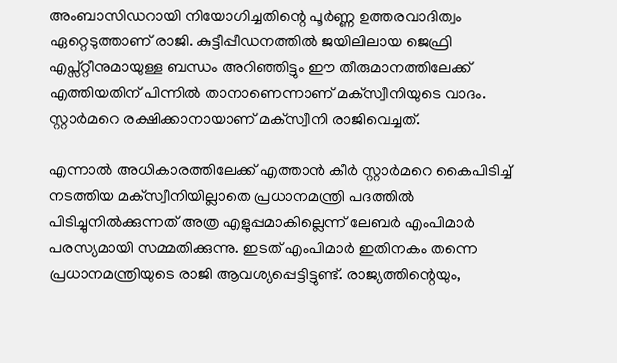അംബാസിഡറായി നിയോഗിച്ചതിന്റെ പൂര്‍ണ്ണ ഉത്തരവാദിത്വം ഏറ്റെടുത്താണ് രാജി. കുട്ടീപ്പീഡനത്തില്‍ ജയിലിലായ ജെഫ്രി എപ്സ്റ്റീനുമായുള്ള ബന്ധം അറിഞ്ഞിട്ടും ഈ തീരുമാനത്തിലേക്ക് എത്തിയതിന് പിന്നില്‍ താനാണെന്നാണ് മക്‌സ്വീനിയുടെ വാദം. സ്റ്റാര്‍മറെ രക്ഷിക്കാനായാണ് മക്‌സ്വീനി രാജിവെച്ചത്.

എന്നാല്‍ അധികാരത്തിലേക്ക് എത്താന്‍ കീര്‍ സ്റ്റാര്‍മറെ കൈപിടിച്ച് നടത്തിയ മക്‌സ്വീനിയില്ലാതെ പ്രധാനമന്ത്രി പദത്തില്‍ പിടിച്ചുനില്‍ക്കുന്നത് അത്ര എളുപ്പമാകില്ലെന്ന് ലേബര്‍ എംപിമാര്‍ പരസ്യമായി സമ്മതിക്കുന്നു. ഇടത് എംപിമാര്‍ ഇതിനകം തന്നെ പ്രധാനമന്ത്രിയുടെ രാജി ആവശ്യപ്പെട്ടിട്ടുണ്ട്. രാജ്യത്തിന്റെയും,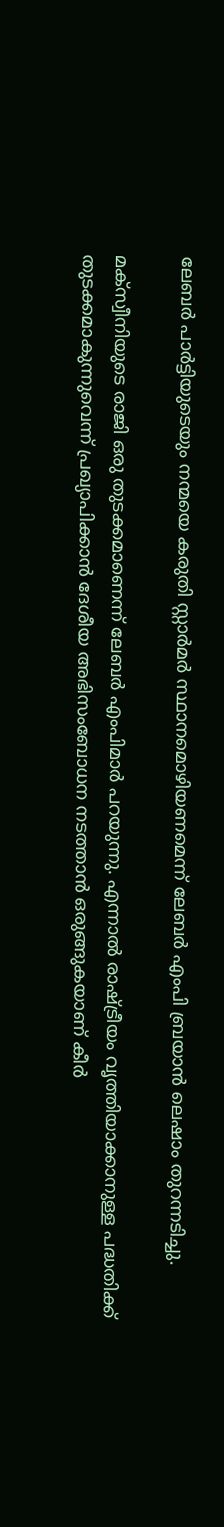ലേബര്‍ പാര്‍ട്ടിയുടെയും നന്മയെ കരുതി സ്റ്റാര്‍മര്‍ സ്ഥാനമൊഴിയണമെന്ന് ലേബര്‍ എംപി ബ്രയാന്‍ ലെഷാം തുറന്നടിച്ചു.

മക്‌സ്വീനിയുടെ രാജി ഒരു തുടക്കമാണെന്ന് ലേബര്‍ എംപിമാര്‍ പറയുന്നു. എന്നാല്‍ രാഷ്ട്രീയം വൃത്തിയാക്കാനുള്ള പദ്ധതിക്ക് തുടക്കമാകുന്നുവെന്ന് പ്രഖ്യാപിക്കാന്‍ ദേശീയ അഭിസംബോധന നടത്താന്‍ ഒരുങ്ങുകയാണ് കീര്‍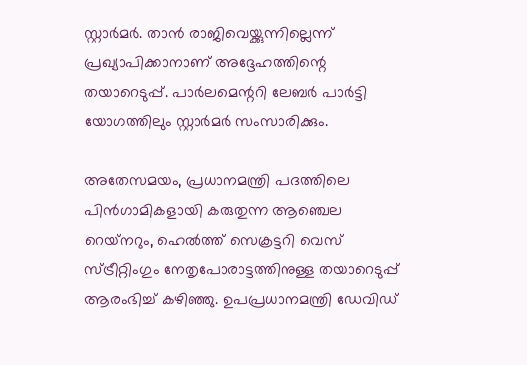സ്റ്റാര്‍മര്‍. താന്‍ രാജിവെയ്ക്കുന്നില്ലെന്ന് പ്രഖ്യാപിക്കാനാണ് അദ്ദേഹത്തിന്റെ തയാറെടുപ്പ്. പാര്‍ലമെന്ററി ലേബര്‍ പാര്‍ട്ടി യോഗത്തിലും സ്റ്റാര്‍മര്‍ സംസാരിക്കും.

അതേസമയം, പ്രധാനമന്ത്രി പദത്തിലെ പിന്‍ഗാമികളായി കരുതുന്ന ആഞ്ചെല റെയ്‌നറും, ഹെല്‍ത്ത് സെക്രട്ടറി വെസ് സ്ട്രീറ്റിംഗും നേതൃപോരാട്ടത്തിനുള്ള തയാറെടുപ്പ് ആരംഭിച്ച് കഴിഞ്ഞു. ഉപപ്രധാനമന്ത്രി ഡേവിഡ്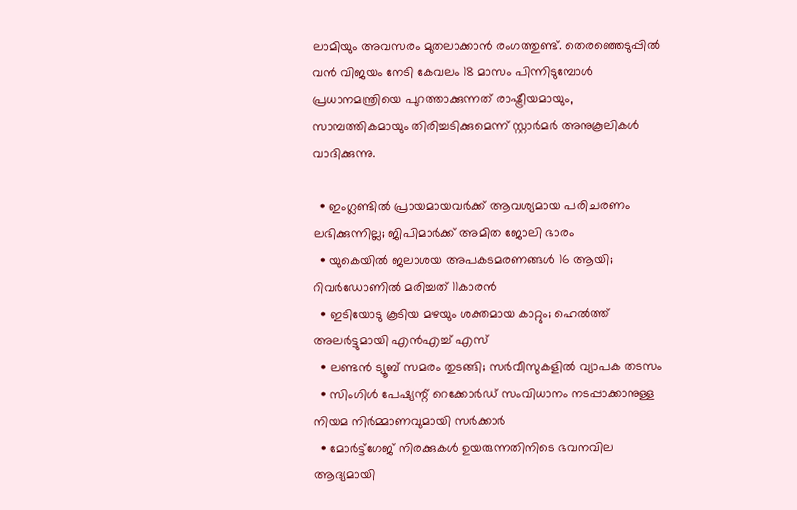ലാമിയും അവസരം മുതലാക്കാന്‍ രംഗത്തുണ്ട്. തെരഞ്ഞെടുപ്പില്‍ വന്‍ വിജയം നേടി കേവലം 18 മാസം പിന്നിടുമ്പോള്‍ പ്രധാനമന്ത്രിയെ പുറത്താക്കുന്നത് രാഷ്ട്രീയമായും, സാമ്പത്തികമായും തിരിച്ചടിക്കുമെന്ന് സ്റ്റാര്‍മര്‍ അനുകൂലികള്‍ വാദിക്കുന്നു.

  • ഇംഗ്ലണ്ടില്‍ പ്രായമായവര്‍ക്ക് ആവശ്യമായ പരിചരണം ലഭിക്കുന്നില്ല; ജിപിമാര്‍ക്ക് അമിത ജോലി ഭാരം
  • യുകെയില്‍ ജലാശയ അപകടമരണങ്ങള്‍ 16 ആയി; റിവര്‍ഡോണില്‍ മരിച്ചത് 11കാരന്‍
  • ഇടിയോടു കൂടിയ മഴയും ശക്തമായ കാറ്റും; ഹെല്‍ത്ത് അലര്‍ട്ടുമായി എന്‍എച്ച് എസ്
  • ലണ്ടന്‍ ട്യൂബ് സമരം തുടങ്ങി; സര്‍വീസുകളില്‍ വ്യാപക തടസം
  • സിംഗിള്‍ പേഷ്യന്റ് റെക്കോര്‍ഡ് സംവിധാനം നടപ്പാക്കാനുള്ള നിയമ നിര്‍മ്മാണവുമായി സര്‍ക്കാര്‍
  • മോര്‍ട്ട്‌ഗേജ് നിരക്കുകള്‍ ഉയരുന്നതിനിടെ ഭവനവില ആദ്യമായി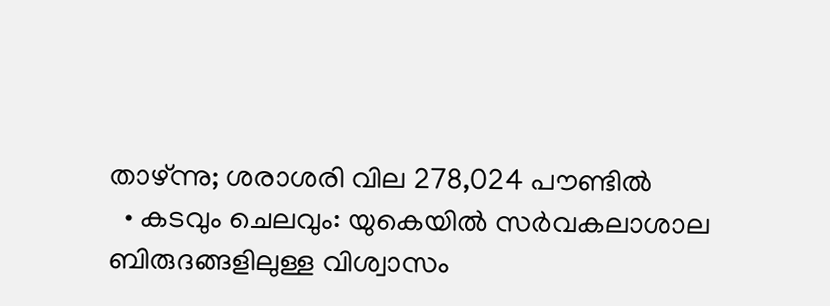താഴ്ന്നു; ശരാശരി വില 278,024 പൗണ്ടില്‍
  • കടവും ചെലവും: യുകെയില്‍ സര്‍വകലാശാല ബിരുദങ്ങളിലുള്ള വിശ്വാസം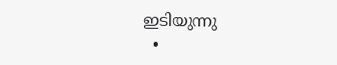ഇടിയുന്നു
  •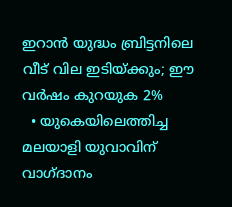ഇറാന്‍ യുദ്ധം ബ്രിട്ടനിലെ വീട് വില ഇടിയ്ക്കും; ഈ വര്‍ഷം കുറയുക 2%
  • യുകെയിലെത്തിച്ച മലയാളി യുവാവിന് വാഗ്ദാനം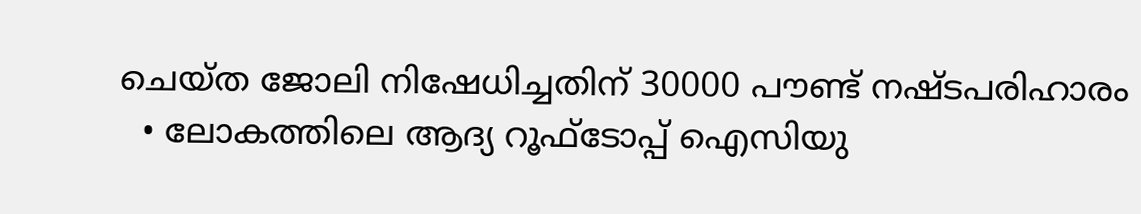ചെയ്ത ജോലി നിഷേധിച്ചതിന് 30000 പൗണ്ട് നഷ്ടപരിഹാരം
  • ലോകത്തിലെ ആദ്യ റൂഫ്ടോപ്പ് ഐസിയു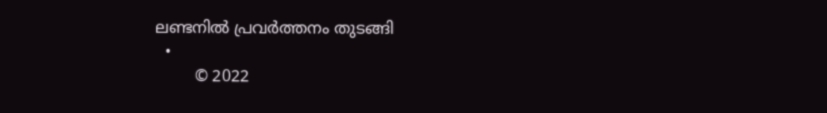ലണ്ടനില്‍ പ്രവര്‍ത്തനം തുടങ്ങി
  •
        © 2022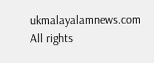ukmalayalamnews.com All rights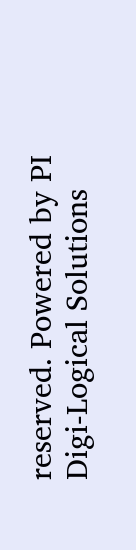reserved. Powered by PI Digi-Logical Solutions